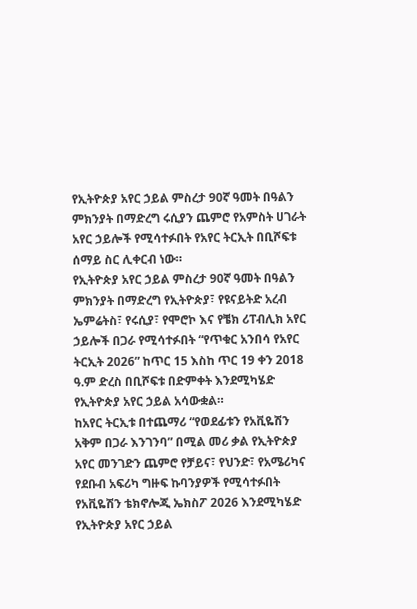የኢትዮጵያ አየር ኃይል ምስረታ 90ኛ ዓመት በዓልን ምክንያት በማድረግ ሩሲያን ጨምሮ የአምስት ሀገራት አየር ኃይሎች የሚሳተፉበት የአየር ትርኢት በቢሾፍቱ ሰማይ ስር ሊቀርብ ነው።
የኢትዮጵያ አየር ኃይል ምስረታ 90ኛ ዓመት በዓልን ምክንያት በማድረግ የኢትዮጵያ፣ የዩናይትድ አረብ ኤምሬትስ፣ የሩሲያ፣ የሞሮኮ እና የቼክ ሪፐብሊክ አየር ኃይሎች በጋራ የሚሳተፉበት “የጥቁር አንበሳ የአየር ትርኢት 2026” ከጥር 15 እስከ ጥር 19 ቀን 2018 ዓ.ም ድረስ በቢሾፍቱ በድምቀት እንደሚካሄድ የኢትዮጵያ አየር ኃይል አሳውቋል።
ከአየር ትርኢቱ በተጨማሪ “የወደፊቱን የአቪዬሽን አቅም በጋራ እንገንባ” በሚል መሪ ቃል የኢትዮጵያ አየር መንገድን ጨምሮ የቻይና፣ የህንድ፣ የአሜሪካና የደቡብ አፍሪካ ግዙፍ ኩባንያዎች የሚሳተፉበት የአቪዬሽን ቴክኖሎጂ ኤክስፖ 2026 እንደሚካሄድ የኢትዮጵያ አየር ኃይል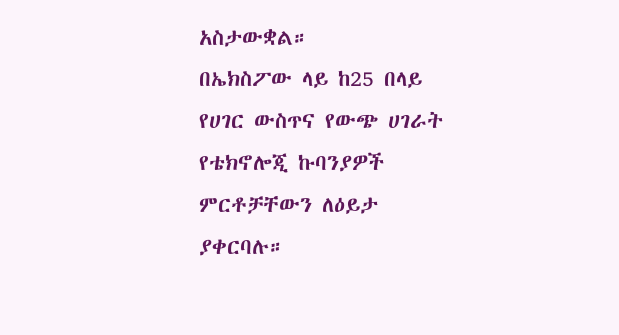አስታውቋል።
በኤክስፖው ላይ ከ25 በላይ የሀገር ውስጥና የውጭ ሀገራት የቴክኖሎጂ ኩባንያዎች ምርቶቻቸውን ለዕይታ ያቀርባሉ።